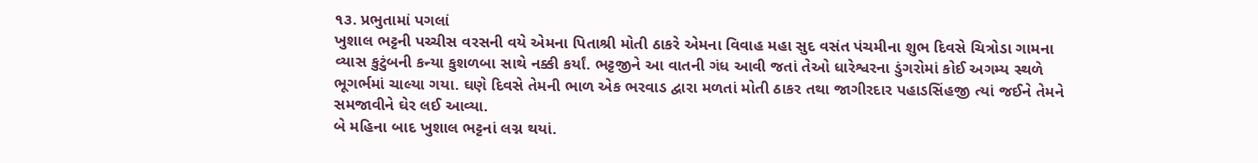૧૩. પ્રભુતામાં પગલાં
ખુશાલ ભટ્ટની પચ્ચીસ વરસની વયે એમના પિતાશ્રી મોતી ઠાકરે એમના વિવાહ મહા સુદ વસંત પંચમીના શુભ દિવસે ચિત્રોડા ગામના વ્યાસ કુટુંબની કન્યા કુશળબા સાથે નક્કી કર્યાં. ભટ્ટજીને આ વાતની ગંધ આવી જતાં તેઓ ધારેશ્વરના ડુંગરોમાં કોઈ અગમ્ય સ્થળે ભૂગર્ભમાં ચાલ્યા ગયા. ઘણે દિવસે તેમની ભાળ એક ભરવાડ દ્વારા મળતાં મોતી ઠાકર તથા જાગીરદાર પહાડસિંહજી ત્યાં જઈને તેમને સમજાવીને ઘેર લઈ આવ્યા.
બે મહિના બાદ ખુશાલ ભટ્ટનાં લગ્ન થયાં.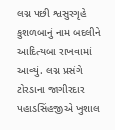લગ્ન પછી શ્વસુરગૃહે કુશળબાનું નામ બદલીને આદિત્યબા રાખવામાં આવ્યું. લગ્ન પ્રસંગે ટોરડાના જાગીરદાર પહાડસિંહજીએ ખુશાલ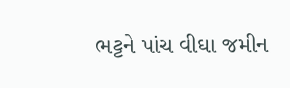ભટ્ટને પાંચ વીઘા જમીન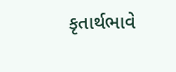કૃતાર્થભાવે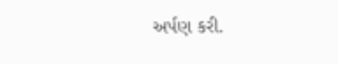અર્પણ કરી.